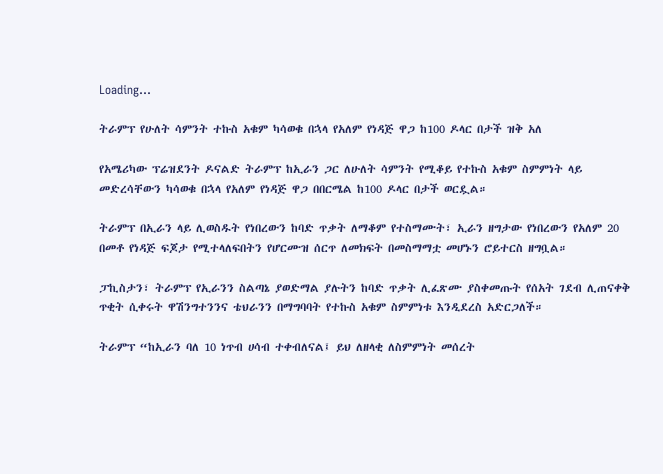Loading...

ትራምፕ የሁለት ሳምንት ተኩስ አቁም ካሳወቁ በኋላ የአለም የነዳጅ ዋጋ ከ100 ዶላር በታች ዝቅ አለ

የአሜሪካው ፕሬዝደንት ዶናልድ ትራምፕ ከኢራን ጋር ለሁለት ሳምንት የሚቆይ የተኩስ አቁም ስምምነት ላይ መድረሳቸውን ካሳወቁ በኋላ የአለም የነዳጅ ዋጋ በበርሜል ከ100 ዶላር በታች ወርዷል።

ትራምፕ በኢራን ላይ ሊወስዱት የነበረውን ከባድ ጥቃት ለማቆም የተስማሙት፣ ኢራን ዘግታው የነበረውን የአለም 20 በመቶ የነዳጅ ፍጆታ የሚተላለፍበትን የሆርሙዝ ሰርጥ ለመክፍት በመስማማቷ መሆኑን ሮይተርስ ዘግቧል።

ፓኪስታን፣ ትራምፕ የኢራንን ስልጣኔ ያወድማል ያሉትን ከባድ ጥቃት ሊፈጽሙ ያስቀመጡት የሰአት ገደብ ሊጠናቀቅ ጥቂት ሲቀሩት ዋሽንግተንንና ቴህራንን በማግባባት የተኩስ አቁም ስምምነቱ እንዲደረስ አድርጋለች።

ትራምፕ “ከኢራን ባለ 10 ነጥብ ሀሳብ ተቀብለናል፤ ይህ ለዘላቂ ለስምምነት መሰረት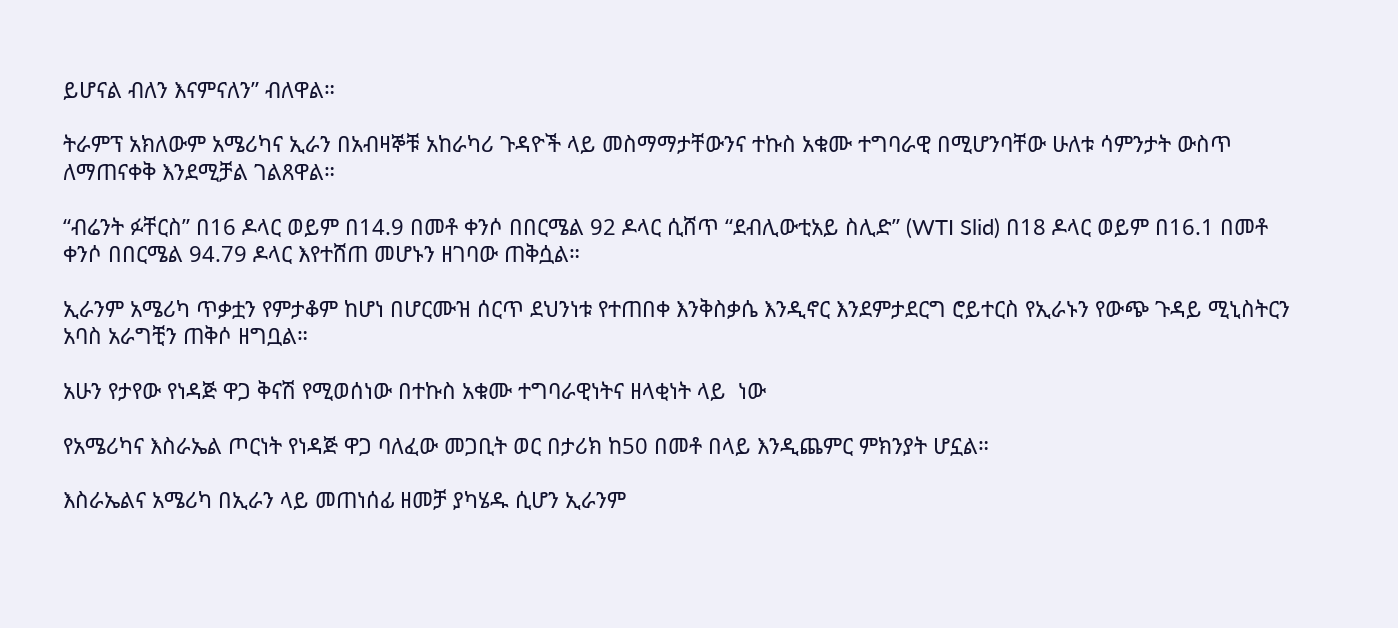ይሆናል ብለን እናምናለን” ብለዋል።

ትራምፕ አክለውም አሜሪካና ኢራን በአብዛኞቹ አከራካሪ ጉዳዮች ላይ መስማማታቸውንና ተኩስ አቁሙ ተግባራዊ በሚሆንባቸው ሁለቱ ሳምንታት ውስጥ ለማጠናቀቅ እንደሚቻል ገልጸዋል።

“ብሬንት ፉቸርስ” በ16 ዶላር ወይም በ14.9 በመቶ ቀንሶ በበርሜል 92 ዶላር ሲሸጥ “ደብሊውቲአይ ስሊድ” (WTI Slid) በ18 ዶላር ወይም በ16.1 በመቶ ቀንሶ በበርሜል 94.79 ዶላር እየተሸጠ መሆኑን ዘገባው ጠቅሷል።

ኢራንም አሜሪካ ጥቃቷን የምታቆም ከሆነ በሆርሙዝ ሰርጥ ደህንነቱ የተጠበቀ እንቅስቃሴ እንዲኖር እንደምታደርግ ሮይተርስ የኢራኑን የውጭ ጉዳይ ሚኒስትርን አባስ አራግቺን ጠቅሶ ዘግቧል።

አሁን የታየው የነዳጅ ዋጋ ቅናሽ የሚወሰነው በተኩስ አቁሙ ተግባራዊነትና ዘላቂነት ላይ  ነው

የአሜሪካና እስራኤል ጦርነት የነዳጅ ዋጋ ባለፈው መጋቢት ወር በታሪክ ከ50 በመቶ በላይ እንዲጨምር ምክንያት ሆኗል።

እስራኤልና አሜሪካ በኢራን ላይ መጠነሰፊ ዘመቻ ያካሄዱ ሲሆን ኢራንም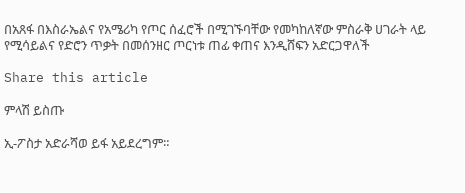በአጸፋ በእስራኤልና የአሜሪካ የጦር ሰፈሮች በሚገኙባቸው የመካከለኛው ምስራቅ ሀገራት ላይ የሚሳይልና የድሮን ጥቃት በመሰንዘር ጦርነቱ ጠፊ ቀጠና እንዲሸፍን አድርጋዋለች

Share this article

ምላሽ ይስጡ

ኢ-ፖስታ አድራሻወ ይፋ አይደረግም።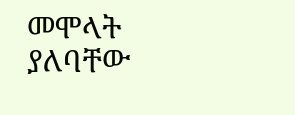መሞላት ያለባቸው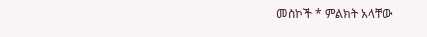መስኮች * ምልክት አላቸው